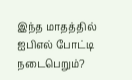இந்த மாதத்தில் ஐபிஎல் போட்டி நடைபெறும்?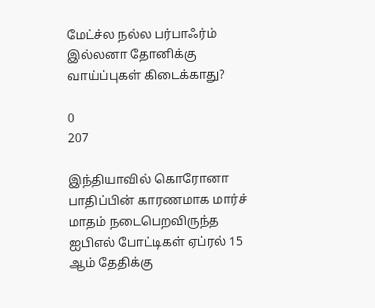மேட்ச்ல நல்ல பர்பாஃர்ம் இல்லனா தோனிக்கு வாய்ப்புகள் கிடைக்காது?

0
207

இந்தியாவில் கொரோனா பாதிப்பின் காரணமாக மார்ச் மாதம் நடைபெறவிருந்த ஐபிஎல் போட்டிகள் ஏப்ரல் 15 ஆம் தேதிக்கு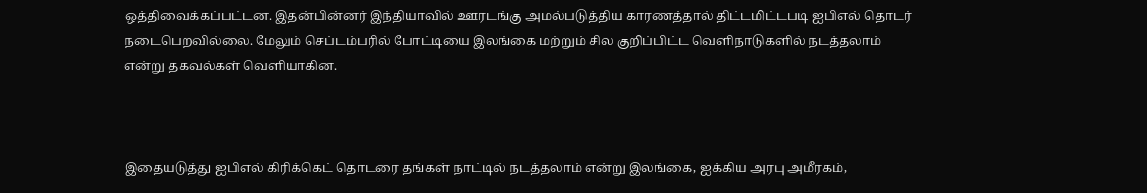ஒத்திவைக்கப்பட்டன. இதன்பின்னர் இந்தியாவில் ஊரடங்கு அமல்படுத்திய காரணத்தால் திட்டமிட்டபடி ஐபிஎல் தொடர் நடைபெறவில்லை. மேலும் செப்டம்பரில் போட்டியை இலங்கை மற்றும் சில குறிப்பிட்ட வெளிநாடுகளில் நடத்தலாம் என்று தகவல்கள் வெளியாகின.



இதையடுத்து ஐபிஎல் கிரிக்கெட் தொடரை தங்கள் நாட்டில் நடத்தலாம் என்று இலங்கை, ஐக்கிய அரபு அமீரகம்,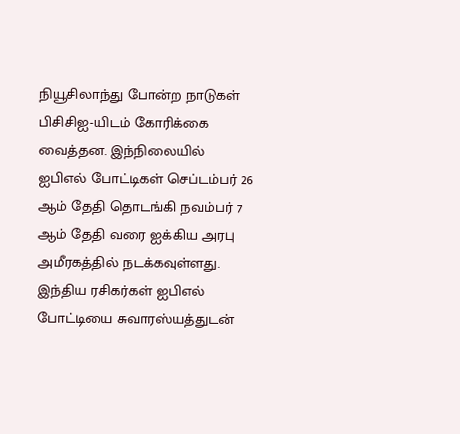நியூசிலாந்து போன்ற நாடுகள் பிசிசிஐ-யிடம் கோரிக்கை வைத்தன. இந்நிலையில் ஐபிஎல் போட்டிகள் செப்டம்பர் 26 ஆம் தேதி தொடங்கி நவம்பர் 7 ஆம் தேதி வரை ஐக்கிய அரபு அமீரகத்தில் நடக்கவுள்ளது. இந்திய ரசிகர்கள் ஐபிஎல் போட்டியை சுவாரஸ்யத்துடன்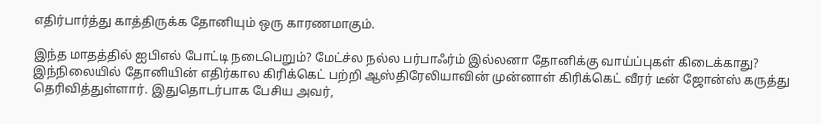எதிர்பார்த்து காத்திருக்க தோனியும் ஒரு காரணமாகும்.

இந்த மாதத்தில் ஐபிஎல் போட்டி நடைபெறும்? மேட்ச்ல நல்ல பர்பாஃர்ம் இல்லனா தோனிக்கு வாய்ப்புகள் கிடைக்காது?
இந்நிலையில் தோனியின் எதிர்கால கிரிக்கெட் பற்றி ஆஸ்திரேலியாவின் முன்னாள் கிரிக்கெட் வீரர் டீன் ஜோன்ஸ் கருத்து தெரிவித்துள்ளார். இதுதொடர்பாக பேசிய அவர்,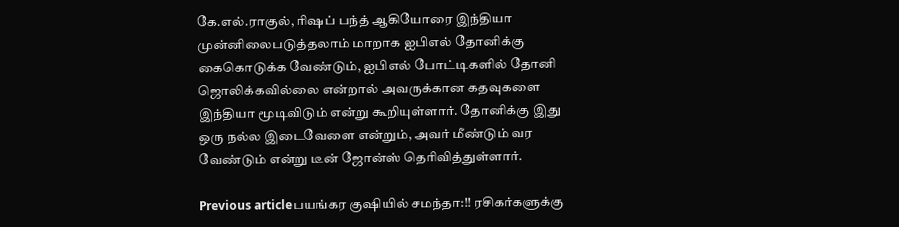கே.எல்.ராகுல், ரிஷப் பந்த் ஆகியோரை இந்தியா முன்னிலைபடுத்தலாம் மாறாக ஐபிஎல் தோனிக்கு கைகொடுக்க வேண்டும், ஐபிஎல் போட்டிகளில் தோனி ஜொலிக்கவில்லை என்றால் அவருக்கான கதவுகளை இந்தியா மூடிவிடும் என்று கூறியுள்ளார். தோனிக்கு இது ஒரு நல்ல இடைவேளை என்றும், அவர் மீண்டும் வர வேண்டும் என்று டீன் ஜோன்ஸ் தெரிவித்துள்ளார்.

Previous articleபயங்கர குஷியில் சமந்தா:!! ரசிகர்களுக்கு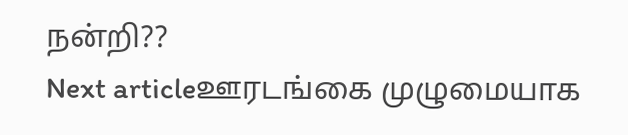நன்றி??
Next articleஊரடங்கை முழுமையாக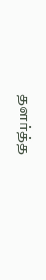தளர்த்த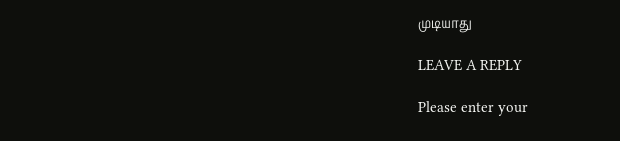முடியாது

LEAVE A REPLY

Please enter your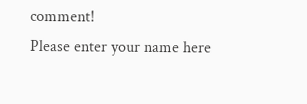comment!
Please enter your name here